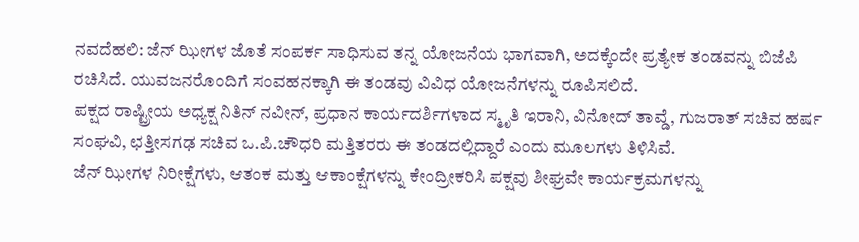ನವದೆಹಲಿ: ಜೆನ್ ಝೀಗಳ ಜೊತೆ ಸಂಪರ್ಕ ಸಾಧಿಸುವ ತನ್ನ ಯೋಜನೆಯ ಭಾಗವಾಗಿ, ಅದಕ್ಕೆಂದೇ ಪ್ರತ್ಯೇಕ ತಂಡವನ್ನು ಬಿಜೆಪಿ ರಚಿಸಿದೆ. ಯುವಜನರೊಂದಿಗೆ ಸಂವಹನಕ್ಕಾಗಿ ಈ ತಂಡವು ವಿವಿಧ ಯೋಜನೆಗಳನ್ನು ರೂಪಿಸಲಿದೆ.
ಪಕ್ಷದ ರಾಷ್ಟ್ರೀಯ ಅಧ್ಯಕ್ಷ ನಿತಿನ್ ನವೀನ್, ಪ್ರಧಾನ ಕಾರ್ಯದರ್ಶಿಗಳಾದ ಸ್ಮೃತಿ ಇರಾನಿ, ವಿನೋದ್ ತಾವ್ಡೆ, ಗುಜರಾತ್ ಸಚಿವ ಹರ್ಷ ಸಂಘವಿ, ಛತ್ತೀಸಗಢ ಸಚಿವ ಒ.ಪಿ.ಚೌಧರಿ ಮತ್ತಿತರರು ಈ ತಂಡದಲ್ಲಿದ್ದಾರೆ ಎಂದು ಮೂಲಗಳು ತಿಳಿಸಿವೆ.
ಜೆನ್ ಝೀಗಳ ನಿರೀಕ್ಷೆಗಳು, ಆತಂಕ ಮತ್ತು ಆಕಾಂಕ್ಷೆಗಳನ್ನು ಕೇಂದ್ರೀಕರಿಸಿ ಪಕ್ಷವು ಶೀಘ್ರವೇ ಕಾರ್ಯಕ್ರಮಗಳನ್ನು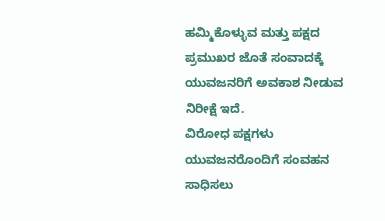ಹಮ್ಮಿಕೊಳ್ಳುವ ಮತ್ತು ಪಕ್ಷದ ಪ್ರಮುಖರ ಜೊತೆ ಸಂವಾದಕ್ಕೆ ಯುವಜನರಿಗೆ ಅವಕಾಶ ನೀಡುವ ನಿರೀಕ್ಷೆ ಇದೆ.
ವಿರೋಧ ಪಕ್ಷಗಳು ಯುವಜನರೊಂದಿಗೆ ಸಂವಹನ ಸಾಧಿಸಲು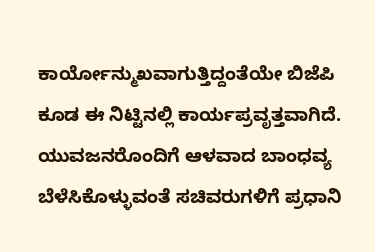ಕಾರ್ಯೋನ್ಮುಖವಾಗುತ್ತಿದ್ದಂತೆಯೇ ಬಿಜೆಪಿ ಕೂಡ ಈ ನಿಟ್ಟಿನಲ್ಲಿ ಕಾರ್ಯಪ್ರವೃತ್ತವಾಗಿದೆ. ಯುವಜನರೊಂದಿಗೆ ಆಳವಾದ ಬಾಂಧವ್ಯ ಬೆಳೆಸಿಕೊಳ್ಳುವಂತೆ ಸಚಿವರುಗಳಿಗೆ ಪ್ರಧಾನಿ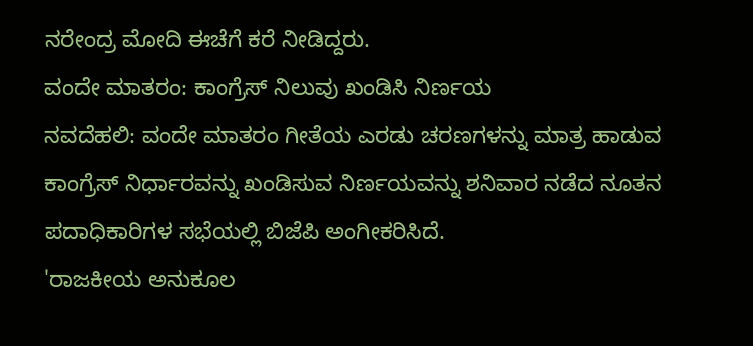ನರೇಂದ್ರ ಮೋದಿ ಈಚೆಗೆ ಕರೆ ನೀಡಿದ್ದರು.
ವಂದೇ ಮಾತರಂ: ಕಾಂಗ್ರೆಸ್ ನಿಲುವು ಖಂಡಿಸಿ ನಿರ್ಣಯ
ನವದೆಹಲಿ: ವಂದೇ ಮಾತರಂ ಗೀತೆಯ ಎರಡು ಚರಣಗಳನ್ನು ಮಾತ್ರ ಹಾಡುವ ಕಾಂಗ್ರೆಸ್ ನಿರ್ಧಾರವನ್ನು ಖಂಡಿಸುವ ನಿರ್ಣಯವನ್ನು ಶನಿವಾರ ನಡೆದ ನೂತನ ಪದಾಧಿಕಾರಿಗಳ ಸಭೆಯಲ್ಲಿ ಬಿಜೆಪಿ ಅಂಗೀಕರಿಸಿದೆ.
'ರಾಜಕೀಯ ಅನುಕೂಲ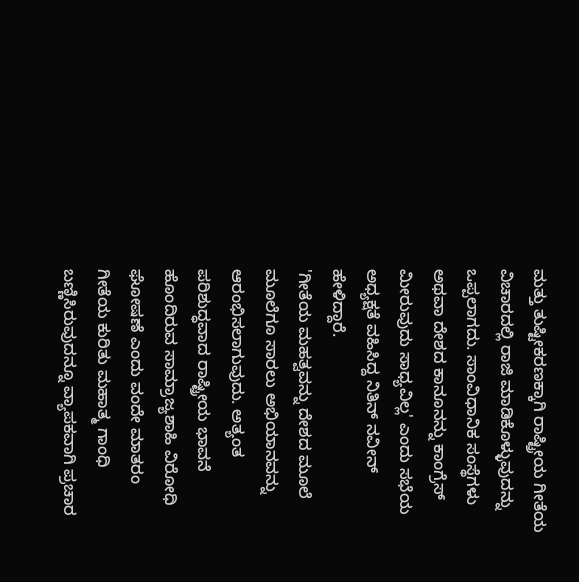ಮತ್ತು ತುಷ್ಟೀಕರಣಕ್ಕಾಗಿ ರಾಷ್ಟ್ರೀಯ ಗೀತೆಯ ವಿಚಾರದಲ್ಲಿ ರಾಜಿ ಮಾಡಿಕೊಳ್ಳುವುದನ್ನು ಒಪ್ಪಲಾಗದು. ಸಾಂವಿಧಾನಿಕ ಸಂಸ್ಥೆಗಳು ಅಥವಾ ದೇಶದ ಕಾನೂನನ್ನು ಕಾಂಗ್ರೆಸ್ ಮೀರುವುದು ಸಾಧ್ಯವಿಲ್ಲ' ಎಂದು ಸಭೆಯ ಅಧ್ಯಕ್ಷತೆ ವಹಿಸಿದ್ದ ನಿತಿನ್ ನವೀನ್ ಹೇಳಿದ್ದಾರೆ.
'ಗೀತೆಯ ಮಹತ್ವವನ್ನು ದೇಶದ ಮೂಲೆ ಮೂಲೆಗೂ ಸಾರಲು ಅಭಿಯಾನವನ್ನು ಆರಂಭಿಸಲಾಗುವುದು. ಅತ್ಯಂತ ಪರಿಶುದ್ಧವಾದ ರಾಷ್ಟ್ರೀಯ ಭಾವನೆ ಹೊಂದಿರುವ ಸಾಮ್ರಾಜ್ಯಶಾಹಿ ವಿರೋಧಿ ಘೋಷಣೆ ಎಂದು ವಂದೇ ಮಾತರಂ ಗೀತೆಯ ಕುರಿತು ಮಹಾತ್ಮ ಗಾಂಧಿ ಬಣ್ಣಿಸಿರುವುದನ್ನೂ ವ್ಯಾಪಕವಾಗಿ ಪ್ರಚಾರ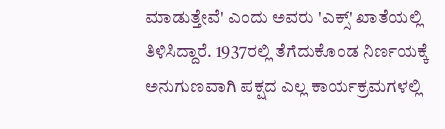ಮಾಡುತ್ತೇವೆ' ಎಂದು ಅವರು 'ಎಕ್ಸ್' ಖಾತೆಯಲ್ಲಿ ತಿಳಿಸಿದ್ದಾರೆ. 1937ರಲ್ಲಿ ತೆಗೆದುಕೊಂಡ ನಿರ್ಣಯಕ್ಕೆ ಅನುಗುಣವಾಗಿ ಪಕ್ಷದ ಎಲ್ಲ ಕಾರ್ಯಕ್ರಮಗಳಲ್ಲಿ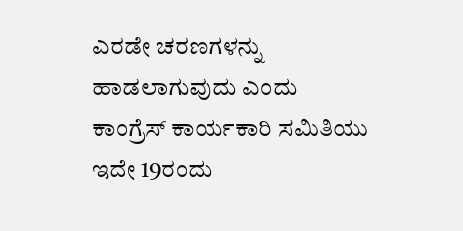ಎರಡೇ ಚರಣಗಳನ್ನು ಹಾಡಲಾಗುವುದು ಎಂದು ಕಾಂಗ್ರೆಸ್ ಕಾರ್ಯಕಾರಿ ಸಮಿತಿಯು ಇದೇ 19ರಂದು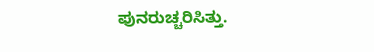ಪುನರುಚ್ಚರಿಸಿತ್ತು.